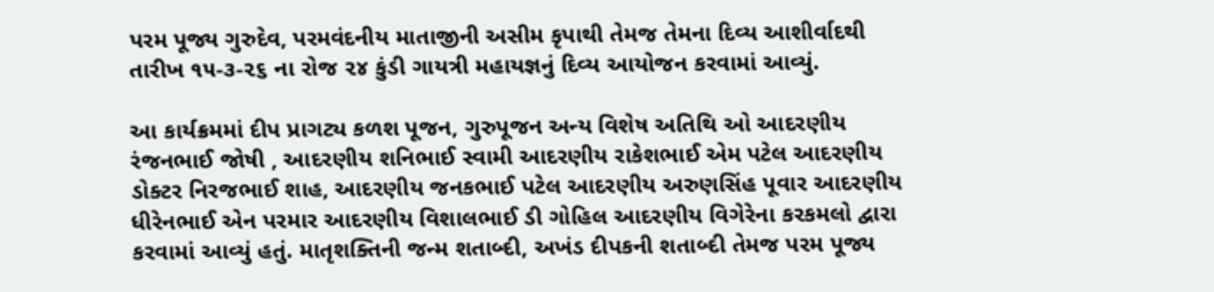પરમ પૂજ્ય ગુરુદેવ, પરમવંદનીય માતાજીની અસીમ કૃપાથી તેમજ તેમના દિવ્ય આશીર્વાદથી તારીખ ૧૫-૩-૨૬ ના રોજ ૨૪ કુંડી ગાયત્રી મહાયજ્ઞનું દિવ્ય આયોજન કરવામાં આવ્યું.

આ કાર્યક્રમમાં દીપ પ્રાગટ્ય કળશ પૂજન, ગુરુપૂજન અન્ય વિશેષ અતિથિ ઓ આદરણીય રંજનભાઈ જોષી , આદરણીય શનિભાઈ સ્વામી આદરણીય રાકેશભાઈ એમ પટેલ આદરણીય ડોક્ટર નિરજભાઈ શાહ, આદરણીય જનકભાઈ પટેલ આદરણીય અરુણસિંહ પૂવાર આદરણીય ધીરેનભાઈ એન પરમાર આદરણીય વિશાલભાઈ ડી ગોહિલ આદરણીય વિગેરેના કરકમલો દ્વારા કરવામાં આવ્યું હતું. માતૃશક્તિની જન્મ શતાબ્દી, અખંડ દીપકની શતાબ્દી તેમજ પરમ પૂજ્ય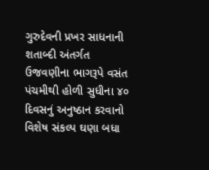ગુરુદેવની પ્રખર સાધનાની શતાબ્દી અંતર્ગત ઉજવણીના ભાગરૂપે વસંત પંચમીથી હોળી સુધીના ૪૦ દિવસનું અનુષ્ઠાન કરવાનો વિશેષ સંકલ્પ ઘણા બધા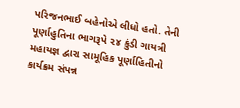પરિજનભાઈ બહેનોએ લીધો હતો. તેની પૂર્ણાહુતિના ભાગરૂપે ૨૪ કુંડી ગાયત્રી મહાયજ્ઞ દ્વારા સામૂહિક પૂર્ણાહિતીનો કાર્યક્રમ સંપન્ન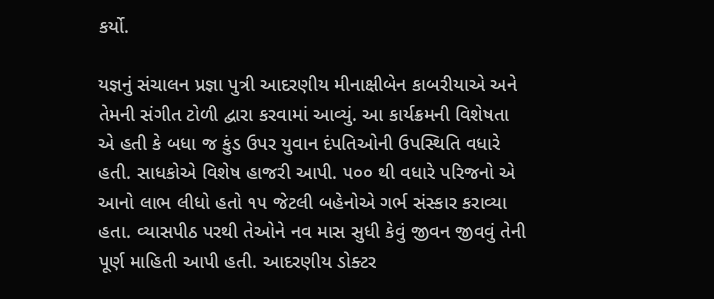કર્યો.

યજ્ઞનું સંચાલન પ્રજ્ઞા પુત્રી આદરણીય મીનાક્ષીબેન કાબરીયાએ અને તેમની સંગીત ટોળી દ્વારા કરવામાં આવ્યું. આ કાર્યક્રમની વિશેષતા એ હતી કે બધા જ કુંડ ઉપર યુવાન દંપતિઓની ઉપસ્થિતિ વધારે હતી. સાધકોએ વિશેષ હાજરી આપી. ૫૦૦ થી વધારે પરિજનો એ આનો લાભ લીધો હતો ૧૫ જેટલી બહેનોએ ગર્ભ સંસ્કાર કરાવ્યા હતા. વ્યાસપીઠ પરથી તેઓને નવ માસ સુધી કેવું જીવન જીવવું તેની પૂર્ણ માહિતી આપી હતી. આદરણીય ડોક્ટર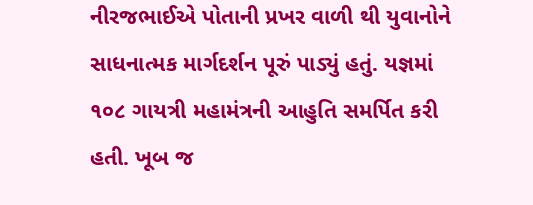નીરજભાઈએ પોતાની પ્રખર વાળી થી યુવાનોને સાધનાત્મક માર્ગદર્શન પૂરું પાડ્યું હતું. યજ્ઞમાં ૧૦૮ ગાયત્રી મહામંત્રની આહુતિ સમર્પિત કરી હતી. ખૂબ જ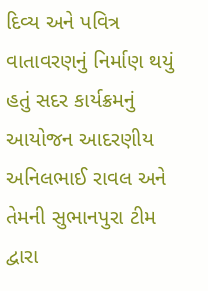દિવ્ય અને પવિત્ર વાતાવરણનું નિર્માણ થયું હતું સદર કાર્યક્રમનું આયોજન આદરણીય અનિલભાઈ રાવલ અને તેમની સુભાનપુરા ટીમ દ્વારા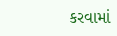કરવામાં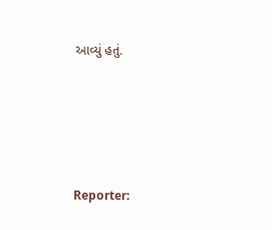આવ્યું હતું.





Reporter: